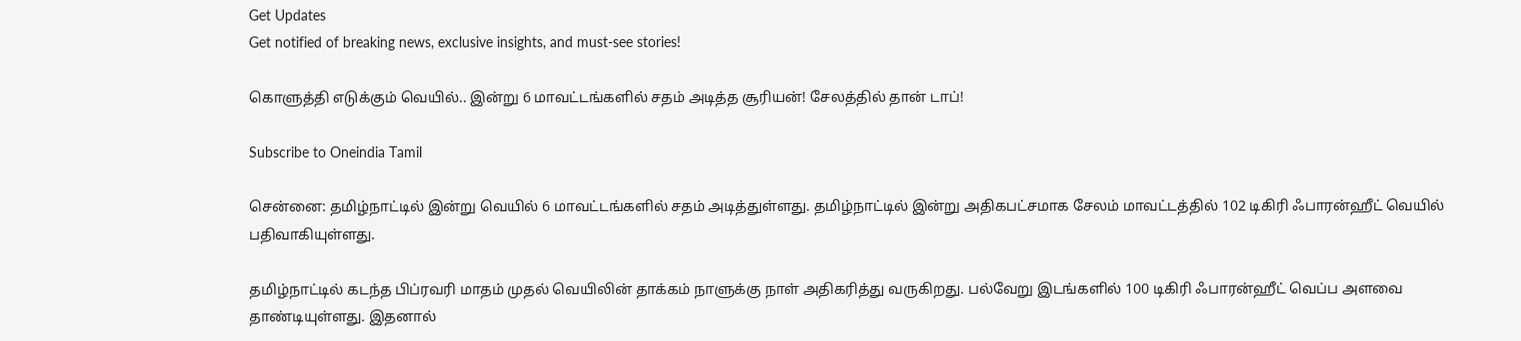Get Updates
Get notified of breaking news, exclusive insights, and must-see stories!

கொளுத்தி எடுக்கும் வெயில்.. இன்று 6 மாவட்டங்களில் சதம் அடித்த சூரியன்! சேலத்தில் தான் டாப்!

Subscribe to Oneindia Tamil

சென்னை: தமிழ்நாட்டில் இன்று வெயில் 6 மாவட்டங்களில் சதம் அடித்துள்ளது. தமிழ்நாட்டில் இன்று அதிகபட்சமாக சேலம் மாவட்டத்தில் 102 டிகிரி ஃபாரன்ஹீட் வெயில் பதிவாகியுள்ளது.

தமிழ்நாட்டில் கடந்த பிப்ரவரி மாதம் முதல் வெயிலின் தாக்கம் நாளுக்கு நாள் அதிகரித்து வருகிறது. பல்வேறு இடங்களில் 100 டிகிரி ஃபாரன்ஹீட் வெப்ப அளவை தாண்டியுள்ளது. இதனால்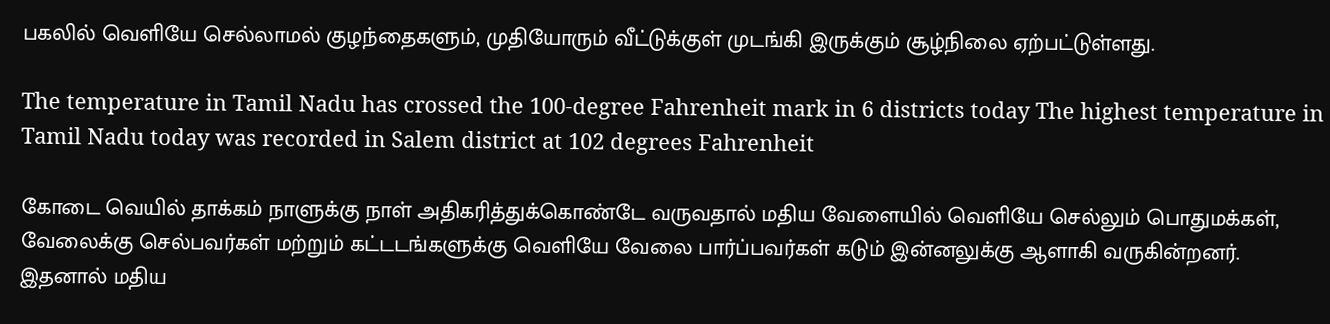பகலில் வெளியே செல்லாமல் குழந்தைகளும், முதியோரும் வீட்டுக்குள் முடங்கி இருக்கும் சூழ்நிலை ஏற்பட்டுள்ளது.

The temperature in Tamil Nadu has crossed the 100-degree Fahrenheit mark in 6 districts today The highest temperature in Tamil Nadu today was recorded in Salem district at 102 degrees Fahrenheit

கோடை வெயில் தாக்கம் நாளுக்கு நாள் அதிகரித்துக்கொண்டே வருவதால் மதிய வேளையில் வெளியே செல்லும் பொதுமக்கள், வேலைக்கு செல்பவர்கள் மற்றும் கட்டடங்களுக்கு வெளியே வேலை பார்ப்பவர்கள் கடும் இன்னலுக்கு ஆளாகி வருகின்றனர். இதனால் மதிய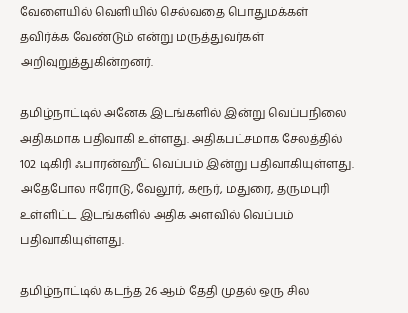வேளையில் வெளியில் செல்வதை பொதுமக்கள் தவிர்க்க வேண்டும் என்று மருத்துவர்கள் அறிவுறுத்துகின்றனர்.

தமிழ்நாட்டில் அனேக இடங்களில் இன்று வெப்பநிலை அதிகமாக பதிவாகி உள்ளது. அதிகபட்சமாக சேலத்தில் 102 டிகிரி ஃபாரன்ஹீட் வெப்பம் இன்று பதிவாகியுள்ளது. அதேபோல ஈரோடு, வேலூர், கரூர், மதுரை, தருமபுரி உள்ளிட்ட இடங்களில் அதிக அளவில் வெப்பம் பதிவாகியுள்ளது.

தமிழ்நாட்டில் கடந்த 26 ஆம் தேதி முதல் ஒரு சில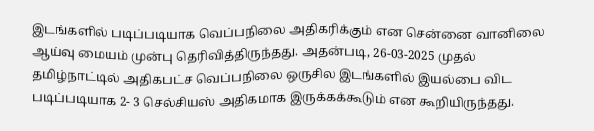இடங்களில் படிப்படியாக வெப்பநிலை அதிகரிக்கும் என சென்னை வானிலை ஆய்வு மையம் முன்பு தெரிவித்திருந்தது. அதன்படி, 26-03-2025 முதல் தமிழ்நாட்டில் அதிகபட்ச வெப்பநிலை ஒருசில இடங்களில் இயல்பை விட படிப்படியாக 2- 3 செல்சியஸ் அதிகமாக இருக்கக்கூடும் என கூறியிருந்தது.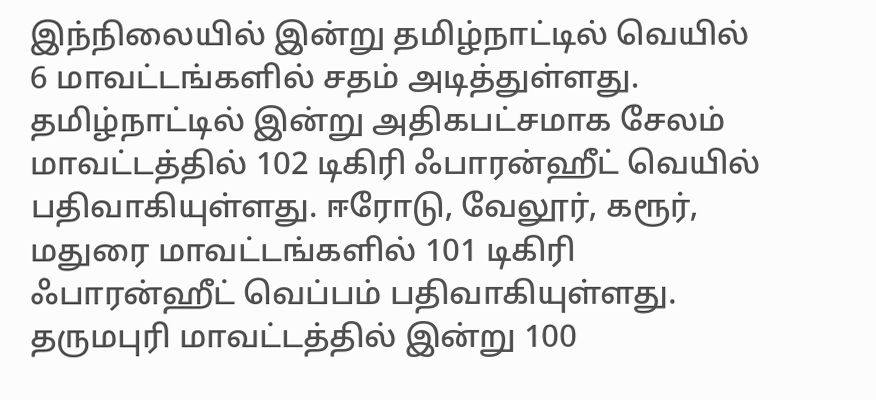இந்நிலையில் இன்று தமிழ்நாட்டில் வெயில் 6 மாவட்டங்களில் சதம் அடித்துள்ளது. தமிழ்நாட்டில் இன்று அதிகபட்சமாக சேலம் மாவட்டத்தில் 102 டிகிரி ஃபாரன்ஹீட் வெயில் பதிவாகியுள்ளது. ஈரோடு, வேலூர், கரூர், மதுரை மாவட்டங்களில் 101 டிகிரி ஃபாரன்ஹீட் வெப்பம் பதிவாகியுள்ளது. தருமபுரி மாவட்டத்தில் இன்று 100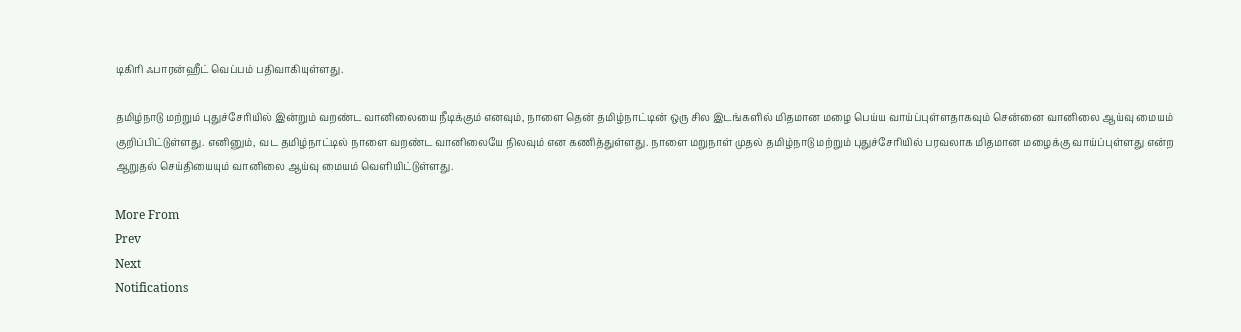டிகிரி ஃபாரன்ஹீட் வெப்பம் பதிவாகியுள்ளது.

தமிழ்நாடு மற்றும் புதுச்சேரியில் இன்றும் வறண்ட வானிலையை நீடிக்கும் எனவும், நாளை தென் தமிழ்நாட்டின் ஒரு சில இடங்களில் மிதமான மழை பெய்ய வாய்ப்புள்ளதாகவும் சென்னை வானிலை ஆய்வு மையம் குறிப்பிட்டுள்ளது. எனினும், வட தமிழ்நாட்டில் நாளை வறண்ட வானிலையே நிலவும் என கணித்துள்ளது. நாளை மறுநாள் முதல் தமிழ்நாடு மற்றும் புதுச்சேரியில் பரவலாக மிதமான மழைக்கு வாய்ப்புள்ளது என்ற ஆறுதல் செய்தியையும் வானிலை ஆய்வு மையம் வெளியிட்டுள்ளது.

More From
Prev
Next
Notifications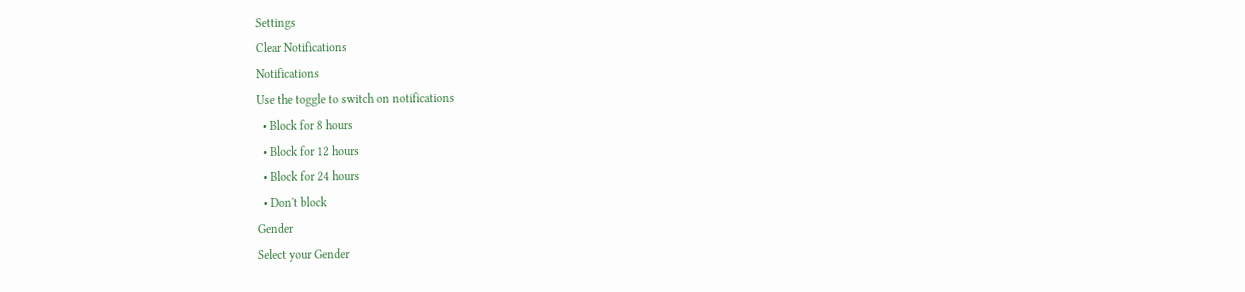Settings
Clear Notifications
Notifications
Use the toggle to switch on notifications
  • Block for 8 hours
  • Block for 12 hours
  • Block for 24 hours
  • Don't block
Gender
Select your Gender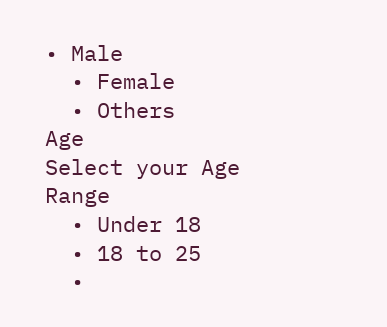• Male
  • Female
  • Others
Age
Select your Age Range
  • Under 18
  • 18 to 25
  •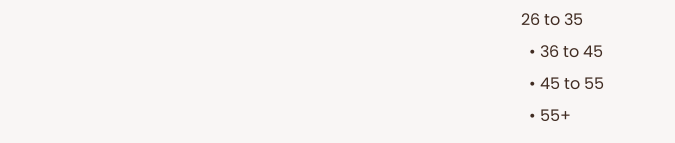26 to 35
  • 36 to 45
  • 45 to 55
  • 55+